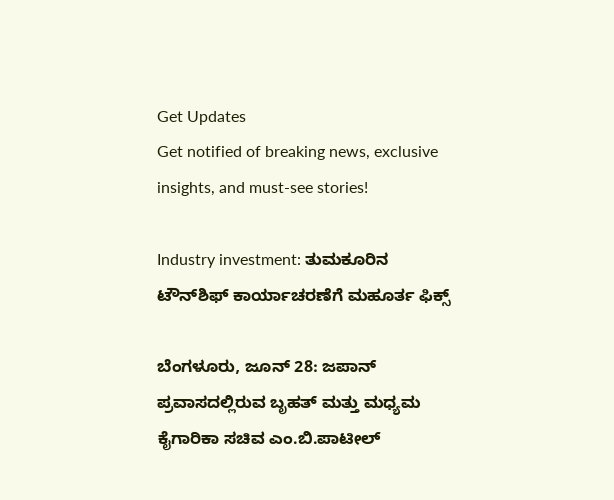Get Updates
Get notified of breaking news, exclusive insights, and must-see stories!

Industry investment: ತುಮಕೂರಿನ ಟೌನ್‌ಶಿಫ್ ಕಾರ್ಯಾಚರಣೆಗೆ ಮಹೂರ್ತ ಫಿಕ್ಸ್

ಬೆಂಗಳೂರು, ಜೂನ್ 28: ಜಪಾನ್ ಪ್ರವಾಸದಲ್ಲಿರುವ ಬೃಹತ್‌ ಮತ್ತು ಮಧ್ಯಮ ಕೈಗಾರಿಕಾ ಸಚಿವ ಎಂ.ಬಿ.ಪಾಟೀಲ್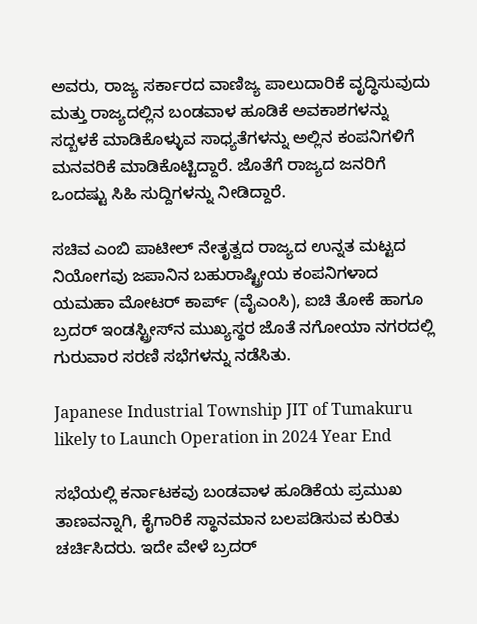ಅವರು, ರಾಜ್ಯ ಸರ್ಕಾರದ ವಾಣಿಜ್ಯ ಪಾಲುದಾರಿಕೆ ವೃದ್ಧಿಸುವುದು ಮತ್ತು ರಾಜ್ಯದಲ್ಲಿನ ಬಂಡವಾಳ ಹೂಡಿಕೆ ಅವಕಾಶಗಳನ್ನು ಸದ್ಬಳಕೆ ಮಾಡಿಕೊಳ್ಳುವ ಸಾಧ್ಯತೆಗಳನ್ನು ಅಲ್ಲಿನ ಕಂಪನಿಗಳಿಗೆ ಮನವರಿಕೆ ಮಾಡಿಕೊಟ್ಟಿದ್ದಾರೆ. ಜೊತೆಗೆ ರಾಜ್ಯದ ಜನರಿಗೆ ಒಂದಷ್ಟು ಸಿಹಿ ಸುದ್ದಿಗಳನ್ನು ನೀಡಿದ್ದಾರೆ.

ಸಚಿವ ಎಂಬಿ ಪಾಟೀಲ್ ನೇತೃತ್ವದ ರಾಜ್ಯದ ಉನ್ನತ ಮಟ್ಟದ ನಿಯೋಗವು ಜಪಾನಿನ ಬಹುರಾಷ್ಟ್ರೀಯ ಕಂಪನಿಗಳಾದ ಯಮಹಾ ಮೋಟರ್ ಕಾರ್ಪ್ (ವೈಎಂಸಿ), ಐಚಿ ತೋಕೆ ಹಾಗೂ ಬ್ರದರ್ ಇಂಡಸ್ಟ್ರೀಸ್‌ನ ಮುಖ್ಯಸ್ಥರ ಜೊತೆ ನಗೋಯಾ ನಗರದಲ್ಲಿ ಗುರುವಾರ ಸರಣಿ ಸಭೆಗಳನ್ನು ನಡೆಸಿತು.

Japanese Industrial Township JIT of Tumakuru likely to Launch Operation in 2024 Year End

ಸಭೆಯಲ್ಲಿ ಕರ್ನಾಟಕವು ಬಂಡವಾಳ ಹೂಡಿಕೆಯ ಪ್ರಮುಖ ತಾಣವನ್ನಾಗಿ, ಕೈಗಾರಿಕೆ ಸ್ಥಾನಮಾನ ಬಲಪಡಿಸುವ ಕುರಿತು ಚರ್ಚಿಸಿದರು. ಇದೇ ವೇಳೆ ಬ್ರದರ್‌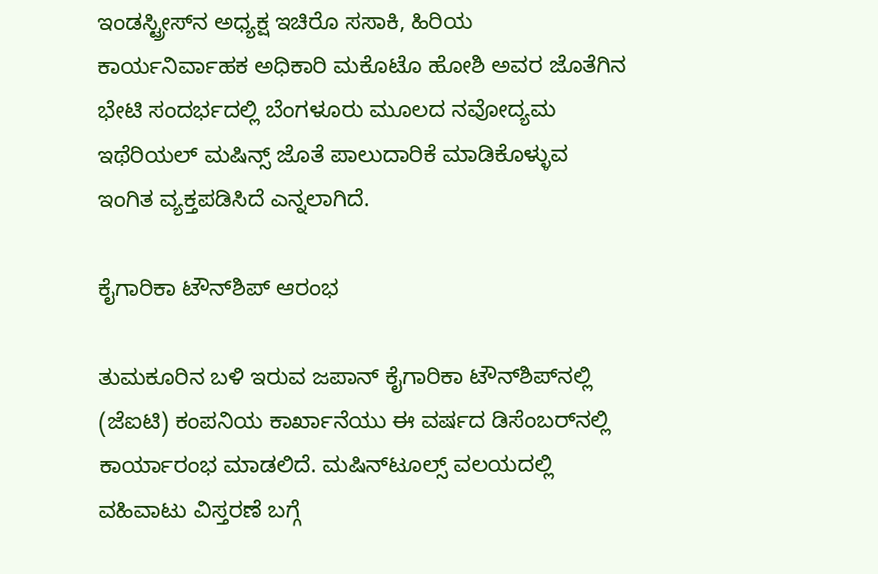ಇಂಡಸ್ಟ್ರೀಸ್‌ನ ಅಧ್ಯಕ್ಷ ಇಚಿರೊ ಸಸಾಕಿ, ಹಿರಿಯ ಕಾರ್ಯನಿರ್ವಾಹಕ ಅಧಿಕಾರಿ ಮಕೊಟೊ ಹೋಶಿ ಅವರ ಜೊತೆಗಿನ ಭೇಟಿ ಸಂದರ್ಭದಲ್ಲಿ ಬೆಂಗಳೂರು ಮೂಲದ ನವೋದ್ಯಮ ಇಥೆರಿಯಲ್‌ ಮಷಿನ್ಸ್‌ ಜೊತೆ ಪಾಲುದಾರಿಕೆ ಮಾಡಿಕೊಳ್ಳುವ ಇಂಗಿತ ವ್ಯಕ್ತಪಡಿಸಿದೆ ಎನ್ನಲಾಗಿದೆ.

ಕೈಗಾರಿಕಾ ಟೌನ್‌ಶಿಪ್ ಆರಂಭ

ತುಮಕೂರಿನ ಬಳಿ ಇರುವ ಜಪಾನ್‌ ಕೈಗಾರಿಕಾ ಟೌನ್‌ಶಿಪ್‌ನಲ್ಲಿ (ಜೆಐಟಿ) ಕಂಪನಿಯ ಕಾರ್ಖಾನೆಯು ಈ ವರ್ಷದ ಡಿಸೆಂಬರ್‌ನಲ್ಲಿ ಕಾರ್ಯಾರಂಭ ಮಾಡಲಿದೆ. ಮಷಿನ್‌ಟೂಲ್ಸ್ ವಲಯದಲ್ಲಿ ವಹಿವಾಟು ವಿಸ್ತರಣೆ ಬಗ್ಗೆ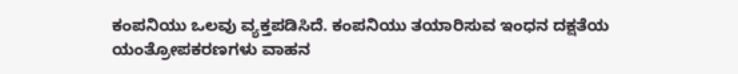ಕಂಪನಿಯು ಒಲವು ವ್ಯಕ್ತಪಡಿಸಿದೆ. ಕಂಪನಿಯು ತಯಾರಿಸುವ ಇಂಧನ ದಕ್ಷತೆಯ ಯಂತ್ರೋಪಕರಣಗಳು ವಾಹನ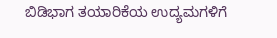ಬಿಡಿಭಾಗ ತಯಾರಿಕೆಯ ಉದ್ಯಮಗಳಿಗೆ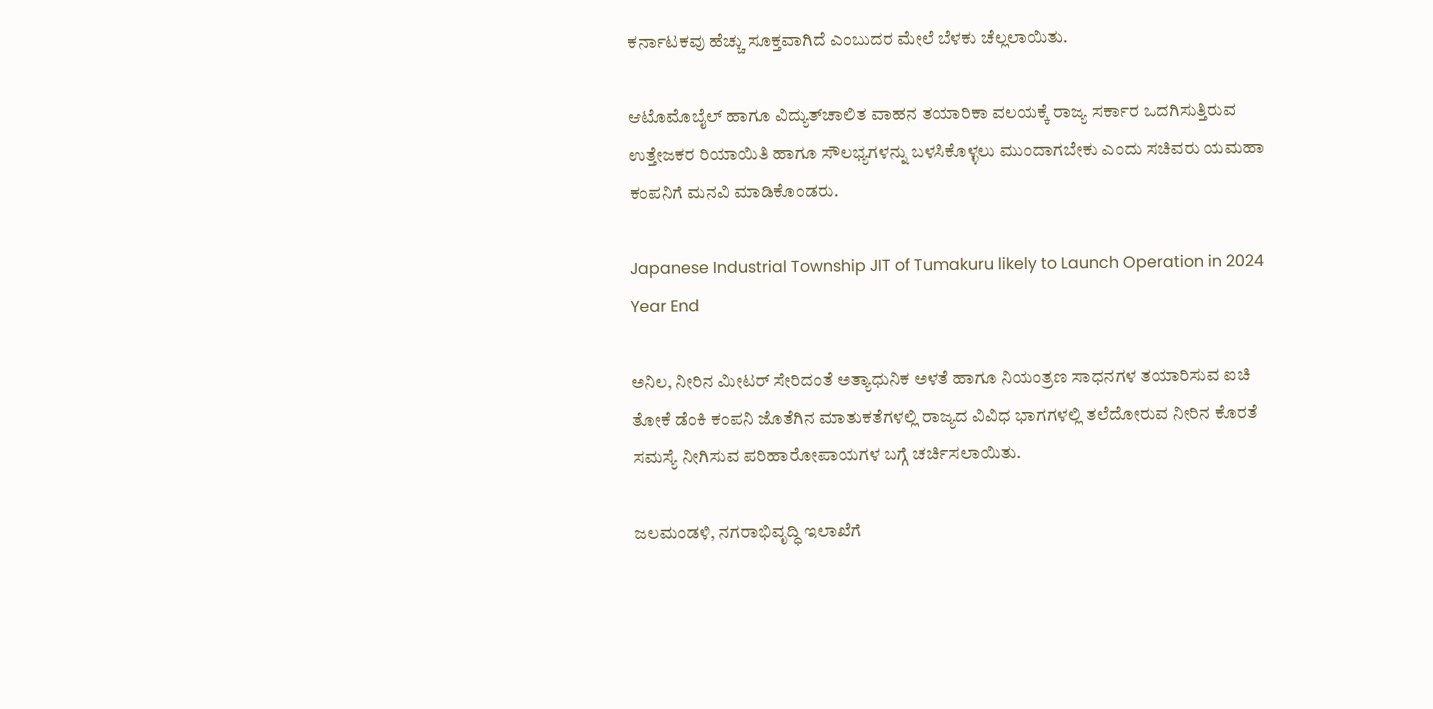ಕರ್ನಾಟಕವು ಹೆಚ್ಚು ಸೂಕ್ತವಾಗಿದೆ ಎಂಬುದರ ಮೇಲೆ ಬೆಳಕು ಚೆಲ್ಲಲಾಯಿತು.

ಆಟೊಮೊಬೈಲ್ ಹಾಗೂ ವಿದ್ಯುತ್‌ಚಾಲಿತ ವಾಹನ ತಯಾರಿಕಾ ವಲಯಕ್ಕೆ ರಾಜ್ಯ ಸರ್ಕಾರ ಒದಗಿಸುತ್ತಿರುವ ಉತ್ತೇಜಕರ ರಿಯಾಯಿತಿ ಹಾಗೂ ಸೌಲಭ್ಯಗಳನ್ನು ಬಳಸಿಕೊಳ್ಳಲು ಮುಂದಾಗಬೇಕು ಎಂದು ಸಚಿವರು ಯಮಹಾ ಕಂಪನಿಗೆ ಮನವಿ ಮಾಡಿಕೊಂಡರು.

Japanese Industrial Township JIT of Tumakuru likely to Launch Operation in 2024 Year End

ಅನಿಲ, ನೀರಿನ ಮೀಟರ್‌ ಸೇರಿದಂತೆ ಅತ್ಯಾಧುನಿಕ ಅಳತೆ ಹಾಗೂ ನಿಯಂತ್ರಣ ಸಾಧನಗಳ ತಯಾರಿಸುವ ಐಚಿ ತೋಕೆ ಡೆಂಕಿ ಕಂಪನಿ ಜೊತೆಗಿನ ಮಾತುಕತೆಗಳಲ್ಲಿ ರಾಜ್ಯದ ವಿವಿಧ ಭಾಗಗಳಲ್ಲಿ ತಲೆದೋರುವ ನೀರಿನ ಕೊರತೆ ಸಮಸ್ಯೆ ನೀಗಿಸುವ ಪರಿಹಾರೋಪಾಯಗಳ ಬಗ್ಗೆ ಚರ್ಚಿಸಲಾಯಿತು.

ಜಲಮಂಡಳಿ, ನಗರಾಭಿವೃದ್ಧಿ ಇಲಾಖೆಗೆ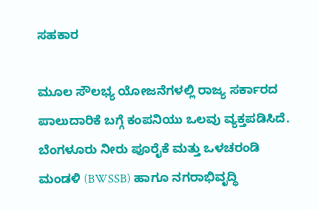ಸಹಕಾರ

ಮೂಲ ಸೌಲಭ್ಯ ಯೋಜನೆಗಳಲ್ಲಿ ರಾಜ್ಯ ಸರ್ಕಾರದ ಪಾಲುದಾರಿಕೆ ಬಗ್ಗೆ ಕಂಪನಿಯು ಒಲವು ವ್ಯಕ್ತಪಡಿಸಿದೆ. ಬೆಂಗಳೂರು ನೀರು ಪೂರೈಕೆ ಮತ್ತು ಒಳಚರಂಡಿ ಮಂಡಳಿ (BWSSB) ಹಾಗೂ ನಗರಾಭಿವೃದ್ಧಿ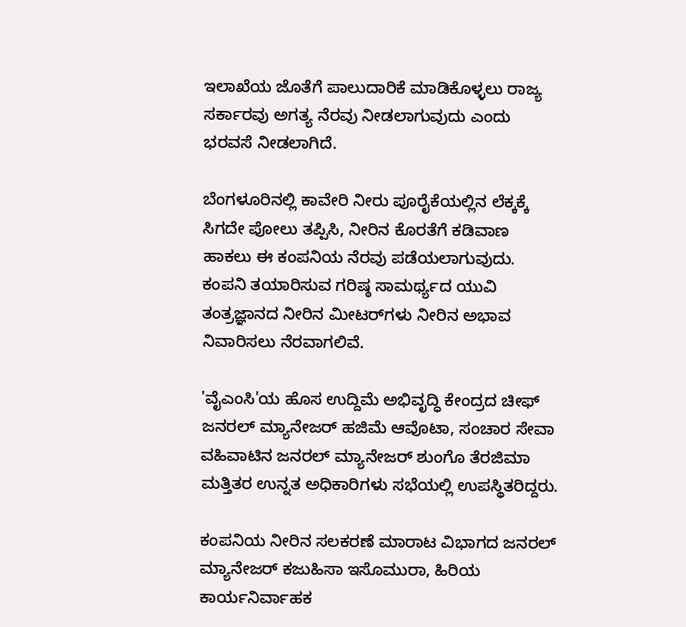ಇಲಾಖೆಯ ಜೊತೆಗೆ ಪಾಲುದಾರಿಕೆ ಮಾಡಿಕೊಳ್ಳಲು ರಾಜ್ಯ ಸರ್ಕಾರವು ಅಗತ್ಯ ನೆರವು ನೀಡಲಾಗುವುದು ಎಂದು ಭರವಸೆ ನೀಡಲಾಗಿದೆ.

ಬೆಂಗಳೂರಿನಲ್ಲಿ ಕಾವೇರಿ ನೀರು ಪೂರೈಕೆಯಲ್ಲಿನ ಲೆಕ್ಕಕ್ಕೆ ಸಿಗದೇ ಪೋಲು ತಪ್ಪಿಸಿ, ನೀರಿನ ಕೊರತೆಗೆ ಕಡಿವಾಣ ಹಾಕಲು ಈ ಕಂಪನಿಯ ನೆರವು ಪಡೆಯಲಾಗುವುದು. ಕಂಪನಿ ತಯಾರಿಸುವ ಗರಿಷ್ಠ ಸಾಮರ್ಥ್ಯದ ಯುವಿ ತಂತ್ರಜ್ಞಾನದ ನೀರಿನ ಮೀಟರ್‌ಗಳು ನೀರಿನ ಅಭಾವ ನಿವಾರಿಸಲು ನೆರವಾಗಲಿವೆ.

'ವೈಎಂಸಿ'ಯ ಹೊಸ ಉದ್ದಿಮೆ ಅಭಿವೃದ್ಧಿ ಕೇಂದ್ರದ ಚೀಫ್‌ ಜನರಲ್‌ ಮ್ಯಾನೇಜರ್‌ ಹಜಿಮೆ ಆವೊಟಾ, ಸಂಚಾರ ಸೇವಾ ವಹಿವಾಟಿನ ಜನರಲ್‌ ಮ್ಯಾನೇಜರ್‌ ಶುಂಗೊ ತೆರಜಿಮಾ ಮತ್ತಿತರ ಉನ್ನತ ಅಧಿಕಾರಿಗಳು ಸಭೆಯಲ್ಲಿ ಉಪಸ್ಥಿತರಿದ್ದರು.

ಕಂಪನಿಯ ನೀರಿನ ಸಲಕರಣೆ ಮಾರಾಟ ವಿಭಾಗದ ಜನರಲ್‌ ಮ್ಯಾನೇಜರ್‌ ಕಜುಹಿಸಾ ಇಸೊಮುರಾ, ಹಿರಿಯ ಕಾರ್ಯನಿರ್ವಾಹಕ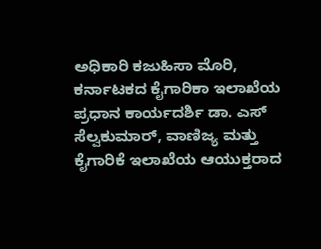ಅಧಿಕಾರಿ ಕಜುಹಿಸಾ ಮೊರಿ, ಕರ್ನಾಟಕದ ಕೈಗಾರಿಕಾ ಇಲಾಖೆಯ ಪ್ರಧಾನ ಕಾರ್ಯದರ್ಶಿ ಡಾ. ಎಸ್ ಸೆಲ್ವಕುಮಾರ್, ವಾಣಿಜ್ಯ ಮತ್ತು ಕೈಗಾರಿಕೆ ಇಲಾಖೆಯ ಆಯುಕ್ತರಾದ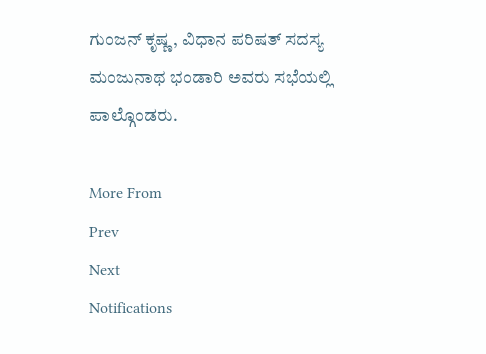ಗುಂಜನ್ ಕೃಷ್ಣ, ವಿಧಾನ ಪರಿಷತ್ ಸದಸ್ಯ ಮಂಜುನಾಥ ಭಂಡಾರಿ ಅವರು ಸಭೆಯಲ್ಲಿ ಪಾಲ್ಗೊಂಡರು.

More From
Prev
Next
Notifications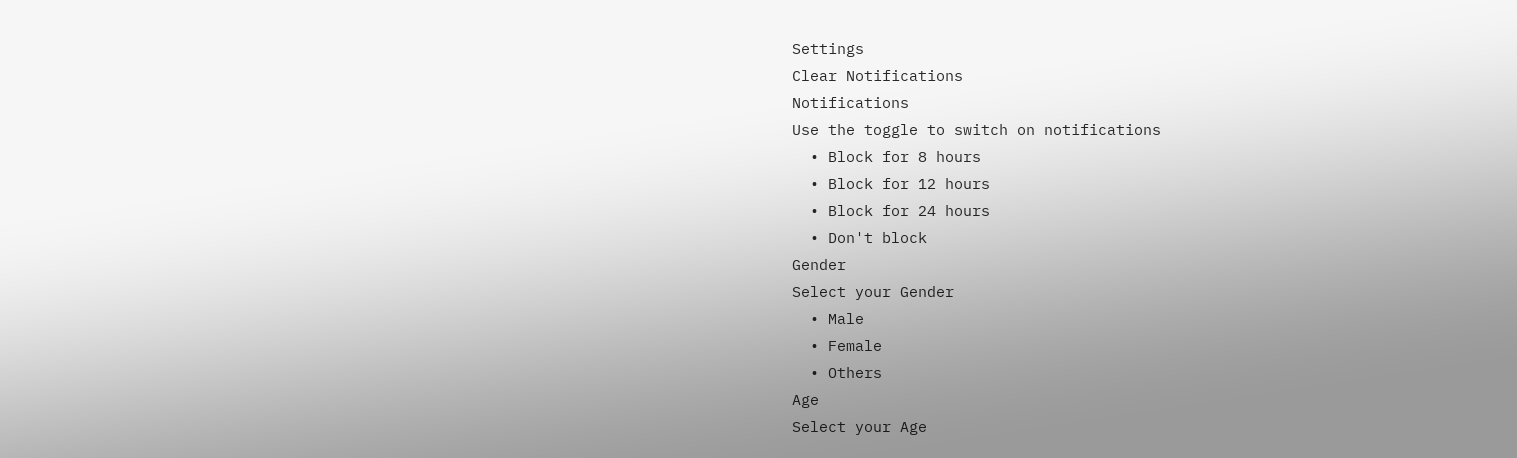Settings
Clear Notifications
Notifications
Use the toggle to switch on notifications
  • Block for 8 hours
  • Block for 12 hours
  • Block for 24 hours
  • Don't block
Gender
Select your Gender
  • Male
  • Female
  • Others
Age
Select your Age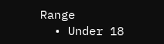Range
  • Under 18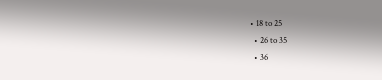• 18 to 25
  • 26 to 35
  • 36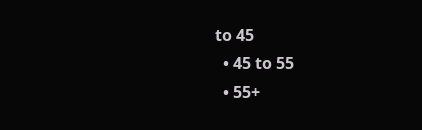to 45
  • 45 to 55
  • 55+